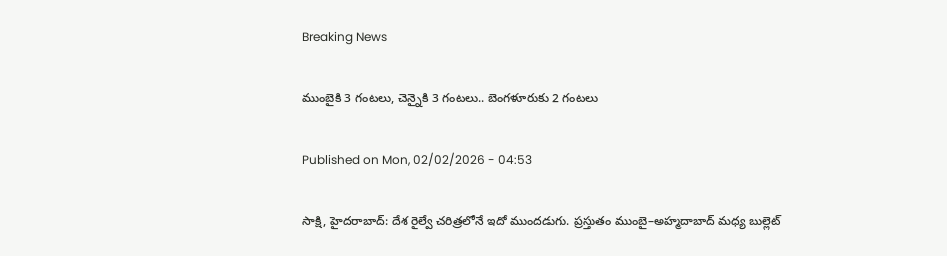Breaking News

ముంబైకి 3 గంటలు, చెన్నైకి 3 గంటలు.. బెంగళూరుకు 2 గంటలు

Published on Mon, 02/02/2026 - 04:53

సాక్షి, హైదరాబాద్‌: దేశ రైల్వే చరిత్రలోనే ఇదో ముందడుగు. ప్రస్తుతం ముంబై–అహ్మదాబాద్‌ మధ్య బుల్లెట్‌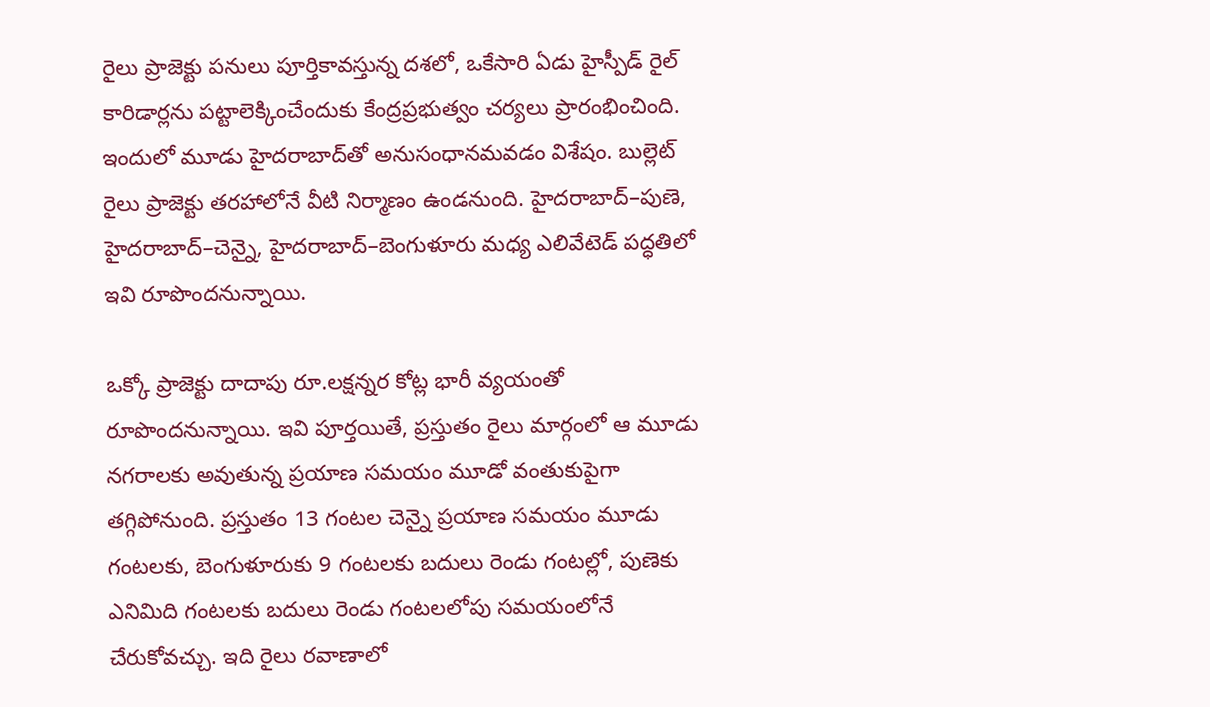రైలు ప్రాజెక్టు పనులు పూర్తికావస్తున్న దశలో, ఒకేసారి ఏడు హైస్పీడ్‌ రైల్‌ కారిడార్లను పట్టాలెక్కించేందుకు కేంద్రప్రభుత్వం చర్యలు ప్రారంభించింది. ఇందులో మూడు హైదరాబాద్‌తో అనుసంధానమవడం విశేషం. బుల్లెట్‌ రైలు ప్రాజెక్టు తరహాలోనే వీటి నిర్మాణం ఉండనుంది. హైదరాబాద్‌–పుణె, హైదరాబాద్‌–చెన్నై, హైదరాబాద్‌–బెంగుళూరు మధ్య ఎలివేటెడ్‌ పద్ధతిలో ఇవి రూపొందనున్నాయి.

ఒక్కో ప్రాజెక్టు దాదాపు రూ.లక్షన్నర కోట్ల భారీ వ్యయంతో రూపొందనున్నాయి. ఇవి పూర్తయితే, ప్రస్తుతం రైలు మార్గంలో ఆ మూడు నగరాలకు అవుతున్న ప్రయాణ సమయం మూడో వంతుకుపైగా తగ్గిపోనుంది. ప్రస్తుతం 13 గంటల చెన్నై ప్రయాణ సమయం మూడు గంటలకు, బెంగుళూరుకు 9 గంటలకు బదులు రెండు గంటల్లో, పుణెకు ఎనిమిది గంటలకు బదులు రెండు గంటలలోపు సమయంలోనే చేరుకోవచ్చు. ఇది రైలు రవాణాలో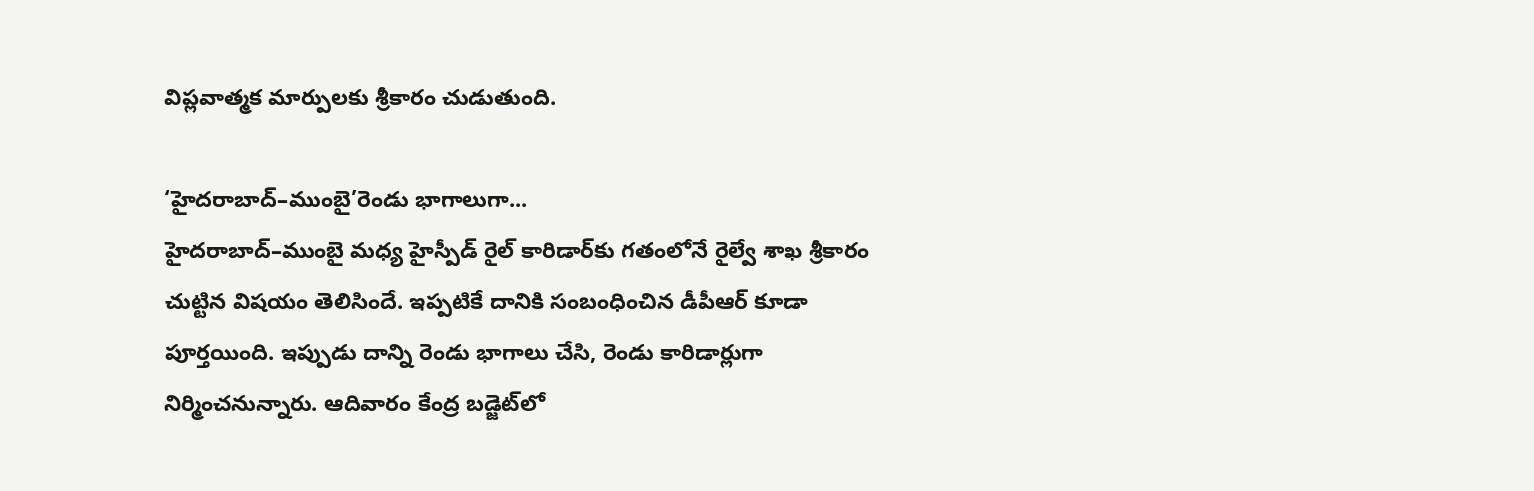విప్లవాత్మక మార్పులకు శ్రీకారం చుడుతుంది.

‘హైదరాబాద్‌–ముంబై’రెండు భాగాలుగా...
హైదరాబాద్‌–ముంబై మధ్య హైస్పీడ్‌ రైల్‌ కారిడార్‌కు గతంలోనే రైల్వే శాఖ శ్రీకారం చుట్టిన విషయం తెలిసిందే. ఇప్పటికే దానికి సంబంధించిన డీపీఆర్‌ కూడా పూర్తయింది. ఇప్పుడు దాన్ని రెండు భాగాలు చేసి, రెండు కారిడార్లుగా నిర్మించనున్నారు. ఆదివారం కేంద్ర బడ్జెట్‌లో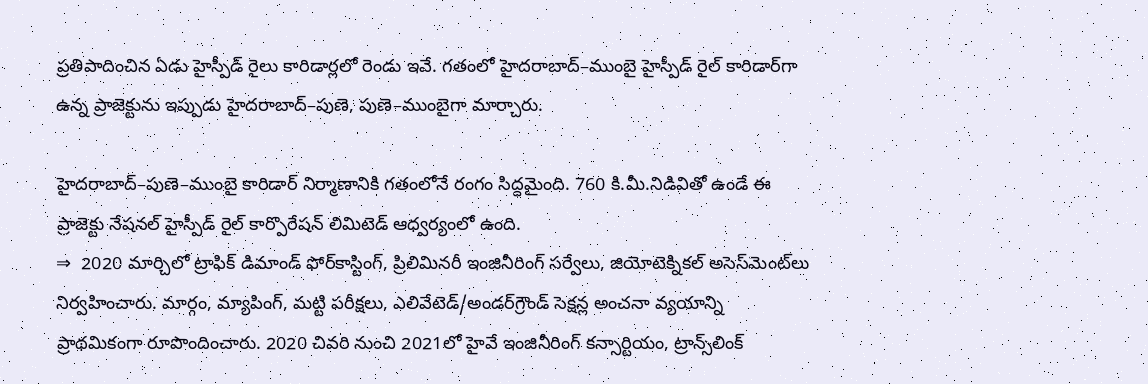ప్రతిపాదించిన ఏడు హైస్పీడ్‌ రైలు కారిడార్లలో రెండు ఇవే. గతంలో హైదరాబాద్‌–ముంబై హైస్పీడ్‌ రైల్‌ కారిడార్‌గా ఉన్న ప్రాజెక్టును ఇప్పుడు హైదరాబాద్‌–పుణె, పుణె–ముంబైగా మార్చారు.

హైదరాబాద్‌–పుణె–ముంబై కారిడార్‌ నిర్మాణానికి గతంలోనే రంగం సిద్ధమైంది. 760 కి.మీ.నిడివితో ఉండే ఈ ప్రాజెక్టు నేషనల్‌ హైస్పీడ్‌ రైల్‌ కార్పొరేషన్‌ లిమిటెడ్‌ ఆధ్వర్యంలో ఉంది.
⇒  2020 మార్చిలో ట్రాఫిక్‌ డిమాండ్‌ ఫోర్‌కాస్టింగ్, ప్రిలిమినరీ ఇంజినీరింగ్‌ సర్వేలు, జియోటెక్నికల్‌ అసెస్‌మెంట్‌లు నిర్వహించారు. మార్గం, మ్యాపింగ్, మట్టి పరీక్షలు, ఎలివేటెడ్‌/అండర్‌గ్రౌండ్‌ సెక్షన్ల అంచనా వ్యయాన్ని ప్రాథమికంగా రూపొందించారు. 2020 చివరి నుంచి 2021లో హైవే ఇంజినీరింగ్‌ కన్సార్టియం, ట్రాన్స్‌లింక్‌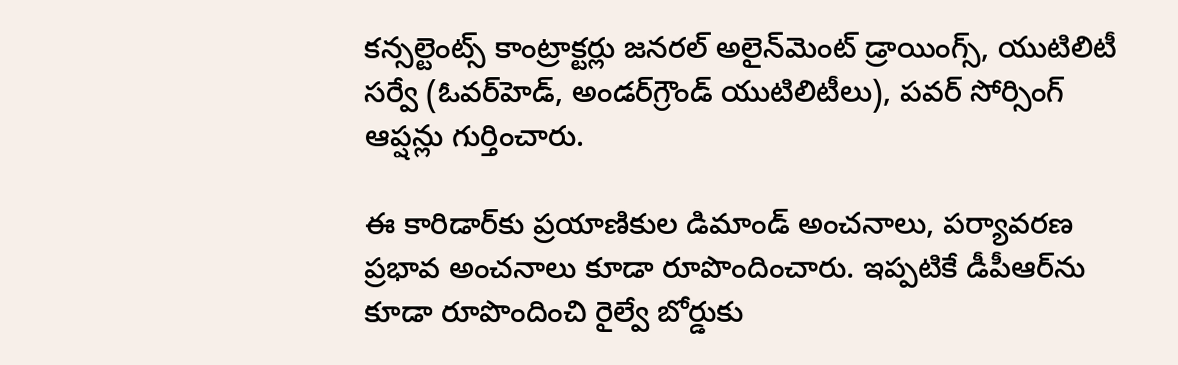కన్సల్టెంట్స్‌ కాంట్రాక్టర్లు జనరల్‌ అలైన్‌మెంట్‌ డ్రాయింగ్స్, యుటిలిటీ సర్వే (ఓవర్‌హెడ్, అండర్‌గ్రౌండ్‌ యుటిలిటీలు), పవర్‌ సోర్సింగ్‌ ఆప్షన్లు గుర్తించారు.

ఈ కారిడార్‌కు ప్రయాణికుల డిమాండ్‌ అంచనాలు, పర్యావరణ ప్రభావ అంచనాలు కూడా రూపొందించారు. ఇప్పటికే డీపీఆర్‌ను కూడా రూపొందించి రైల్వే బోర్డుకు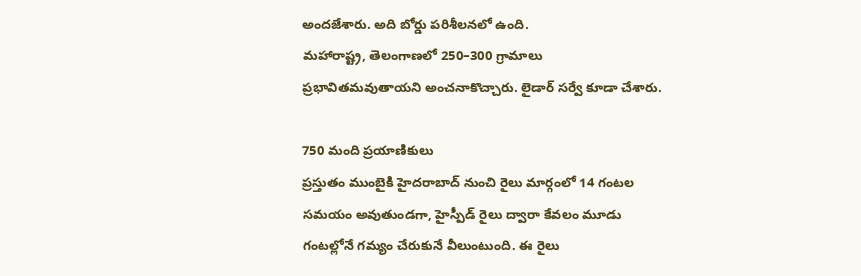అందజేశారు. అది బోర్డు పరిశీలనలో ఉంది.
మహారాష్ట్ర, తెలంగాణలో 250–300 గ్రామాలు ప్రభావితమవుతాయని అంచనాకొచ్చారు. లైడార్‌ సర్వే కూడా చేశారు.

750 మంది ప్రయాణికులు
ప్రస్తుతం ముంబైకి హైదరాబాద్‌ నుంచి రైలు మార్గంలో 14 గంటల సమయం అవుతుండగా, హైస్పీడ్‌ రైలు ద్వారా కేవలం మూడు గంటల్లోనే గమ్యం చేరుకునే వీలుంటుంది. ఈ రైలు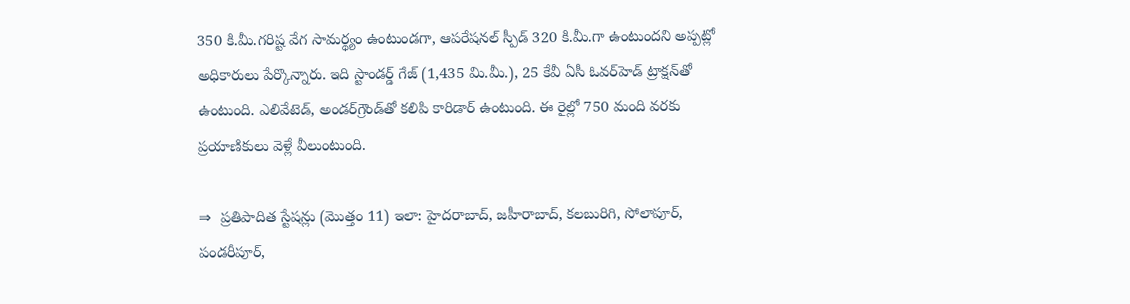350 కి.మీ.గరిష్ట వేగ సామర్థ్యం ఉంటుండగా, ఆపరేషనల్‌ స్పీడ్‌ 320 కి.మీ.గా ఉంటుందని అప్పట్లో అధికారులు పేర్కొన్నారు. ఇది స్టాండర్డ్‌ గేజ్‌ (1,435 మి.మీ.), 25 కేవీ ఏసీ ఓవర్‌హెడ్‌ ట్రాక్షన్‌తో ఉంటుంది. ఎలివేటెడ్, అండర్‌గ్రౌండ్‌తో కలిపి కారిడార్‌ ఉంటుంది. ఈ రైల్లో 750 మంది వరకు ప్రయాణికులు వెళ్లే వీలుంటుంది.

⇒  ప్రతిపాదిత స్టేషన్లు (మొత్తం 11) ఇలా: హైదరాబాద్, జహీరాబాద్, కలబురిగి, సోలాపూర్, పండరీపూర్,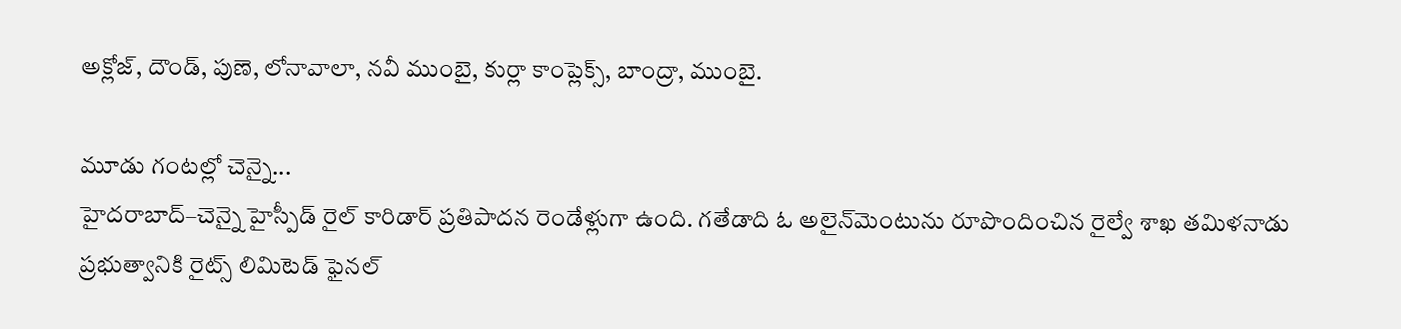అక్లోజ్, దౌండ్, పుణె, లోనావాలా, నవీ ముంబై, కుర్లా కాంప్లెక్స్, బాంద్రా, ముంబై.

మూడు గంటల్లో చెన్నై...
హైదరాబాద్‌–చెన్నై హైస్పీడ్‌ రైల్‌ కారిడార్‌ ప్రతిపాదన రెండేళ్లుగా ఉంది. గతేడాది ఓ అలైన్‌మెంటును రూపొందించిన రైల్వే శాఖ తమిళనాడు ప్రభుత్వానికి రైట్స్‌ లిమిటెడ్‌ ఫైనల్‌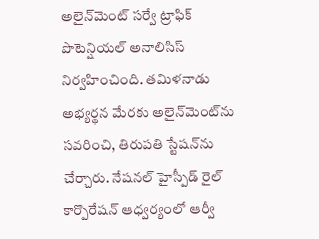అలైన్‌మెంట్‌ సర్వే ట్రాఫిక్‌ పొటెన్షియల్‌ అనాలిసిస్‌ నిర్వహించింది. తమిళనాడు అభ్యర్థన మేరకు అలైన్‌మెంట్‌ను సవరించి, తిరుపతి స్టేషన్‌ను చేర్చారు. నేషనల్‌ హైస్పీడ్‌ రైల్‌ కార్పొరేషన్‌ ఆధ్వర్యంలో ఆర్వీ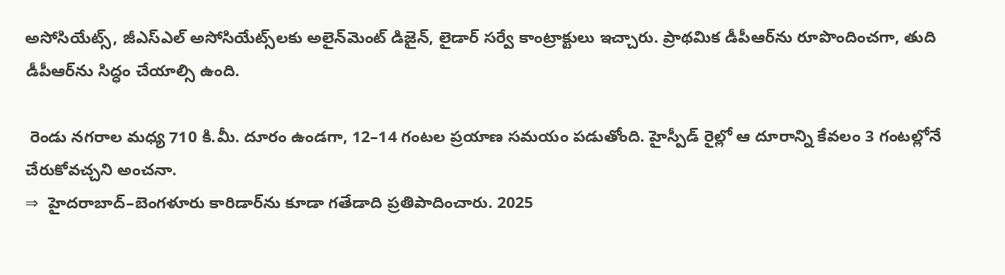అసోసియేట్స్, జీఎస్‌ఎల్‌ అసోసియేట్స్‌లకు అలైన్‌మెంట్‌ డిజైన్, లైడార్‌ సర్వే కాంట్రాక్టులు ఇచ్చారు. ప్రాథమిక డీపీఆర్‌ను రూపొందించగా, తుది డీపీఆర్‌ను సిద్ధం చేయాల్సి ఉంది.

 రెండు నగరాల మధ్య 710 కి.మీ. దూరం ఉండగా, 12–14 గంటల ప్రయాణ సమయం పడుతోంది. హైస్పీడ్‌ రైల్లో ఆ దూరాన్ని కేవలం 3 గంటల్లోనే చేరుకోవచ్చని అంచనా.
⇒  హైదరాబాద్‌–బెంగళూరు కారిడార్‌ను కూడా గతేడాది ప్రతిపాదించారు. 2025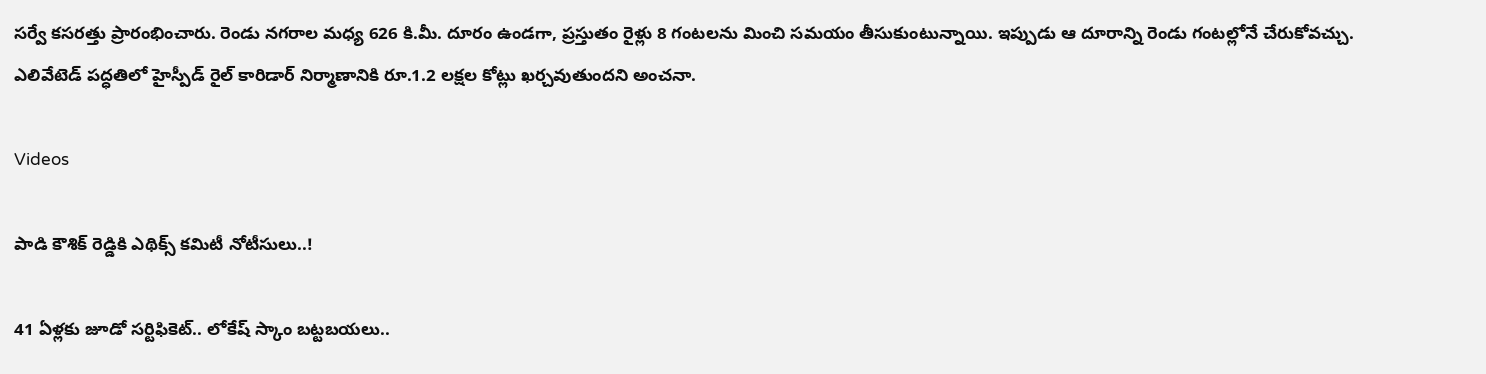సర్వే కసరత్తు ప్రారంభించారు. రెండు నగరాల మధ్య 626 కి.మీ. దూరం ఉండగా, ప్రస్తుతం రైళ్లు 8 గంటలను మించి సమయం తీసుకుంటున్నాయి. ఇప్పుడు ఆ దూరాన్ని రెండు గంటల్లోనే చేరుకోవచ్చు. ఎలివేటెడ్‌ పద్ధతిలో హైస్పీడ్‌ రైల్‌ కారిడార్‌ నిర్మాణానికి రూ.1.2 లక్షల కోట్లు ఖర్చవుతుందని అంచనా.

Videos

పాడి కౌశిక్ రెడ్డికి ఎథిక్స్ కమిటీ నోటీసులు..!

41 ఏళ్లకు జూడో సర్టిఫికెట్.. లోకేష్ స్కాం బట్టబయలు..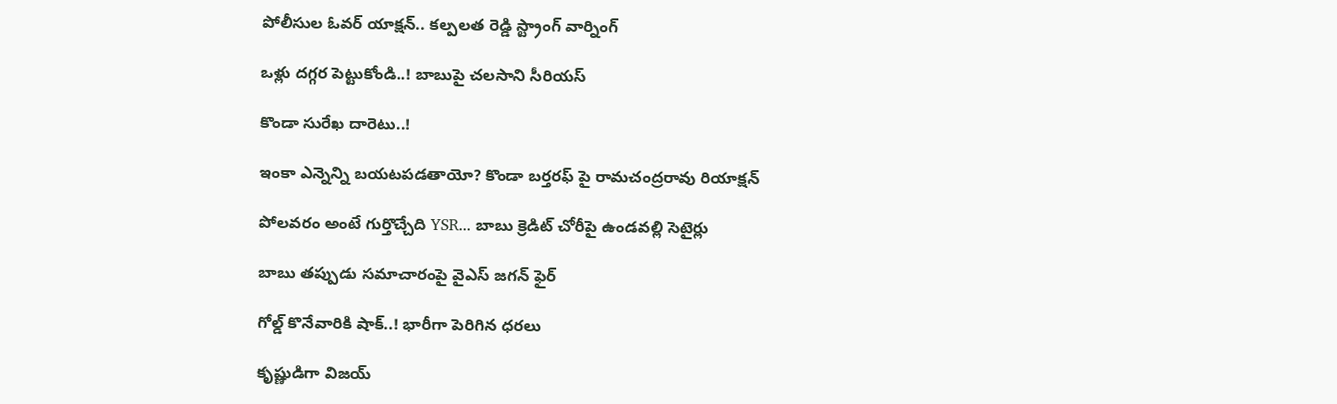పోలీసుల ఓవర్ యాక్షన్.. కల్పలత రెడ్డి స్ట్రాంగ్ వార్నింగ్

ఒళ్లు దగ్గర పెట్టుకోండి..! బాబుపై చలసాని సీరియస్

కొండా సురేఖ దారెటు..!

ఇంకా ఎన్నెన్ని బయటపడతాయో? కొండా బర్తరఫ్ పై రామచంద్రరావు రియాక్షన్

పోలవరం అంటే గుర్తొచ్చేది YSR... బాబు క్రెడిట్ చోరీపై ఉండవల్లి సెటైర్లు

బాబు తప్పుడు సమాచారంపై వైఎస్ జగన్ ఫైర్

గోల్డ్ కొనేవారికి షాక్..! భారీగా పెరిగిన ధరలు

కృష్ణుడిగా విజయ్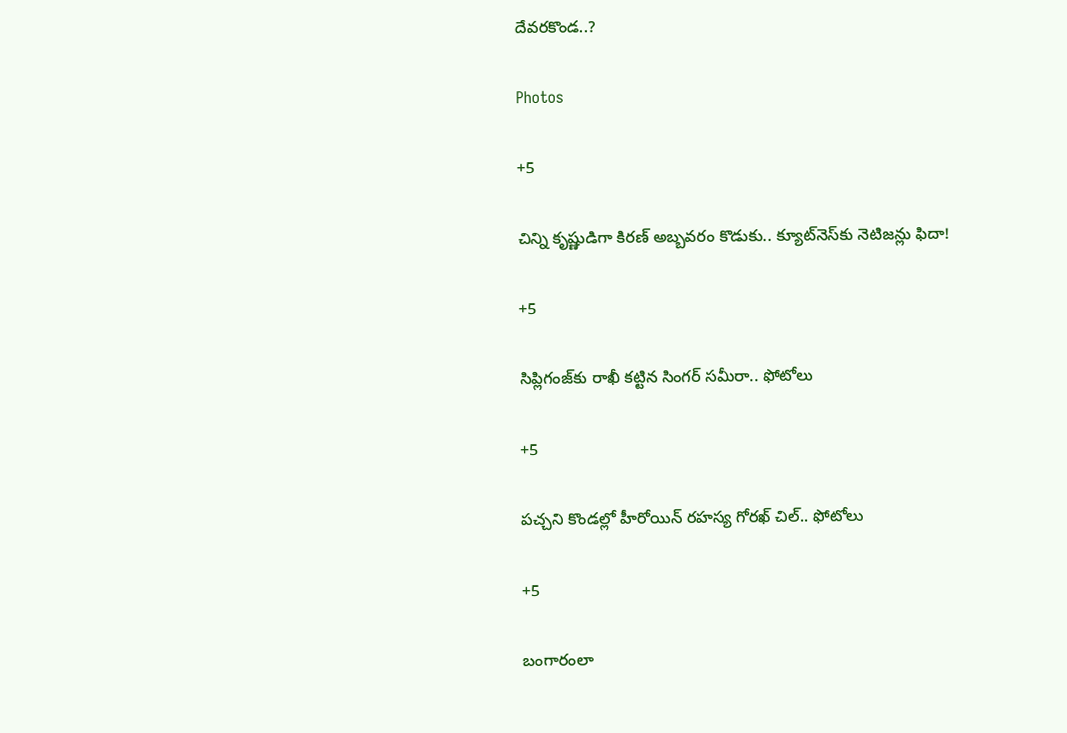దేవరకొండ..?

Photos

+5

చిన్ని కృష్ణుడిగా కిరణ్ అబ్బవరం కొడుకు.. క్యూట్‌నెస్‌కు నెటిజన్లు ఫిదా!

+5

సిప్లిగంజ్‌కు రాఖీ కట్టిన సింగర్ సమీరా.. ఫోటోలు

+5

పచ్చని కొండల్లో హీరోయిన్ రహస్య గోరఖ్ చిల్.. ఫోటోలు

+5

బంగారంలా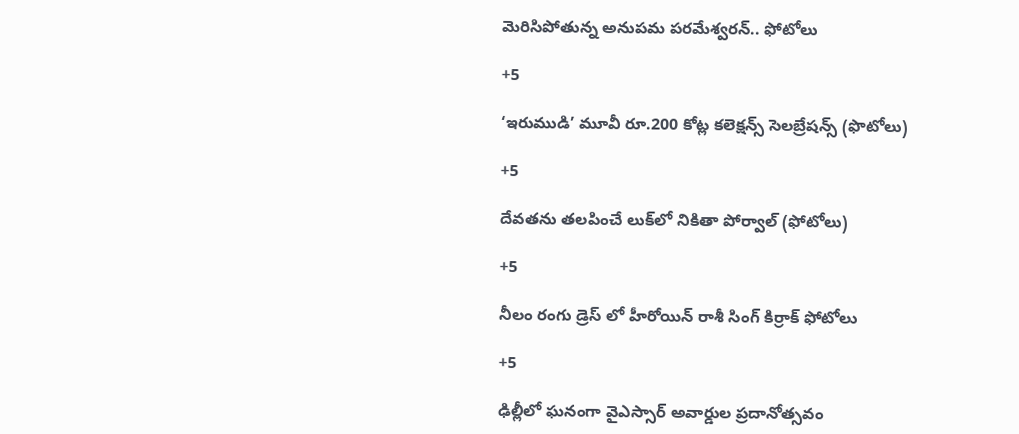మెరిసిపోతున్న అనుపమ పరమేశ్వరన్.. ఫోటోలు

+5

‘ఇరుముడి’ మూవీ రూ.200 కోట్ల కలెక్షన్స్ సెలబ్రేషన్స్ (ఫొటోలు)

+5

దేవతను తలపించే లుక్‌లో నికితా పోర్వాల్‌ (ఫోటోలు)

+5

నీలం రంగు డ్రెస్ లో హీరోయిన్ రాశీ సింగ్ కిర్రాక్ ఫోటోలు

+5

ఢిల్లీలో ఘనంగా వైఎస్సార్‌ అవార్డుల ప్రదానోత్సవం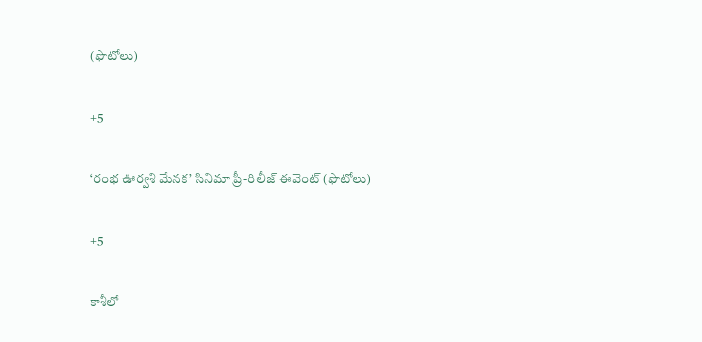(ఫొటోలు)

+5

‘రంభ ఊర్వశి మేనక’ సినిమా ప్రీ-రిలీజ్ ఈవెంట్‌ (ఫొటోలు)

+5

కాశీలో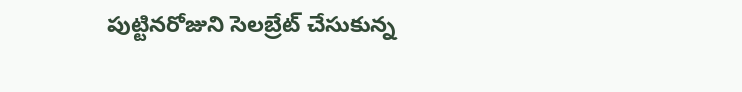పుట్టినరోజుని సెలబ్రేట్ చేసుకున్న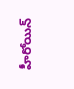హీరోయిన్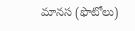మానస (ఫొటోలు)